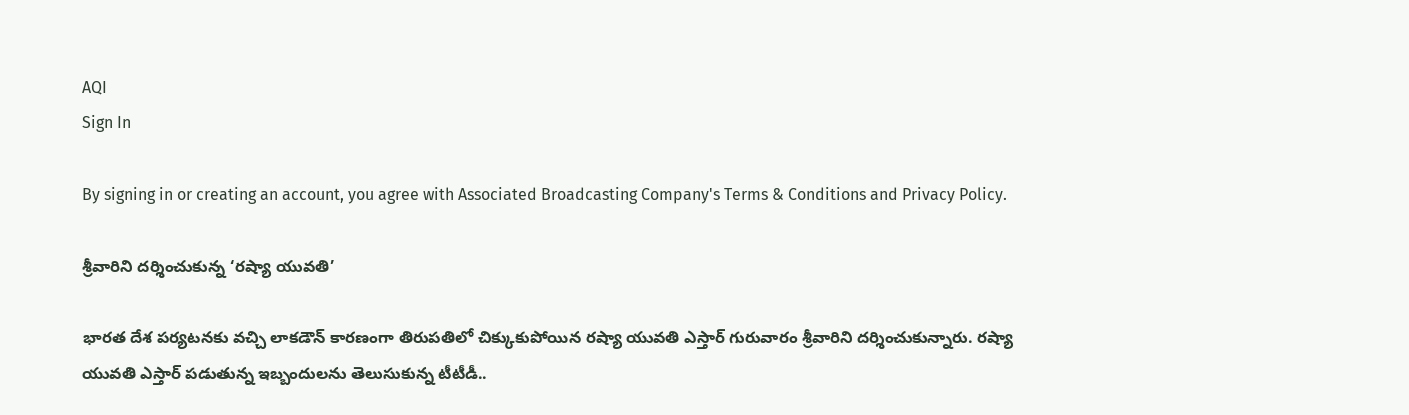AQI
Sign In

By signing in or creating an account, you agree with Associated Broadcasting Company's Terms & Conditions and Privacy Policy.

శ్రీవారిని దర్శించుకున్న ‘రష్యా యువతి’

భారత దేశ పర్యటనకు వచ్చి లాకడౌన్ కారణంగా తిరుపతిలో చిక్కుకుపోయిన రష్యా యువతి ఎస్తార్‌ గురువారం శ్రీవారిని దర్శించుకున్నారు. రష్యా యువతి ఎస్తార్‌ పడుతున్న ఇబ్బందులను తెలుసుకున్న టీటీడీ..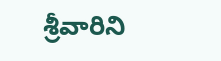శ్రీవారిని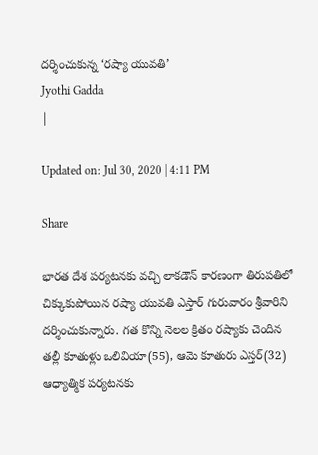దర్శించుకున్న ‘రష్యా యువతి’
Jyothi Gadda
|

Updated on: Jul 30, 2020 | 4:11 PM

Share

భారత దేశ పర్యటనకు వచ్చి లాకడౌన్ కారణంగా తిరుపతిలో చిక్కుకుపోయిన రష్యా యువతి ఎస్తార్‌ గురువారం శ్రీవారిని దర్శించుకున్నారు. గత కొన్ని నెలల క్రితం రష్యాకు చెందిన తల్లీ కూతుళ్లు ఒలివియా(55), ఆమె కూతురు ఎస్తర్‌(32) ఆధ్యాత్మిక పర్యటనకు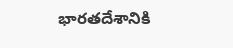భారతదేశానికి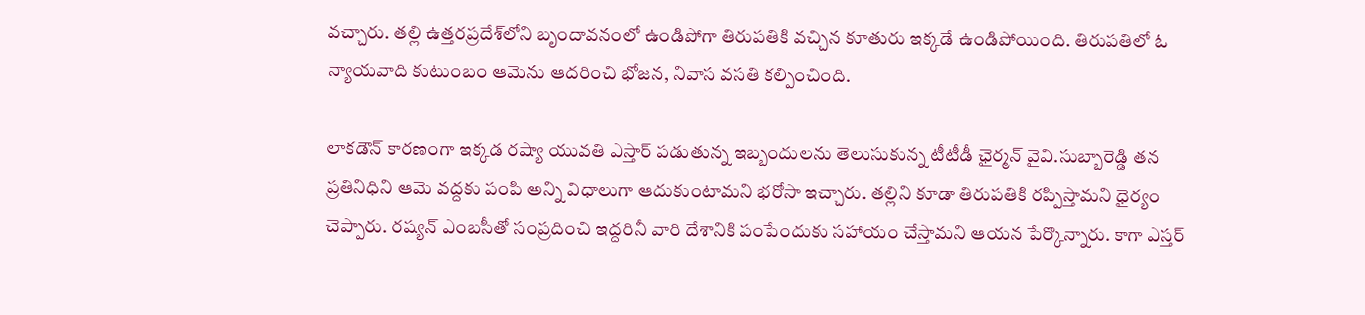వచ్చారు. తల్లి ఉత్తరప్రదేశ్‌లోని బృందావనంలో ఉండిపోగా తిరుపతికి వచ్చిన కూతురు ఇక్కడే ఉండిపోయింది. తిరుపతిలో ఓ న్యాయవాది కుటుంబం ఆమెను ఆదరించి భోజన, నివాస వసతి కల్పించింది.

లాకడౌన్‌ కారణంగా ఇక్కడ రష్యా యువతి ఎస్తార్‌ పడుతున్న ఇబ్బందులను తెలుసుకున్న టీటీడీ ఛైర్మన్‌ వైవి.సుబ్బారెడ్డి తన ప్రతినిధిని ఆమె వద్దకు పంపి అన్ని విధాలుగా ఆదుకుంటామని భరోసా ఇచ్చారు. తల్లిని కూడా తిరుపతికి రప్పిస్తామని ధైర్యం చెప్పారు. రష్యన్‌ ఎంబసీతో సంప్రదించి ఇద్దరినీ వారి దేశానికి పంపేందుకు సహాయం చేస్తామని ఆయన పేర్కొన్నారు. కాగా ఎస్తర్‌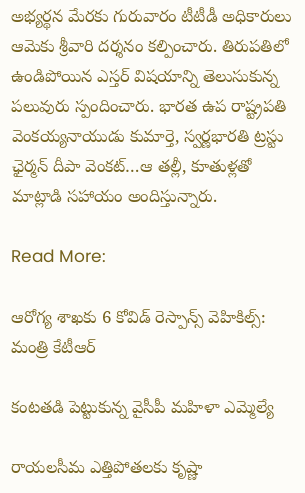అభ్యర్థన మేరకు గురువారం టీటీడీ అధికారులు ఆమెకు శ్రీవారి దర్శనం కల్పించారు. తిరుపతిలో ఉండిపోయిన ఎస్తర్‌ విషయాన్ని తెలుసుకున్న పలువురు స్పందించారు. భారత ఉప రాష్ట్రపతి వెంకయ్యనాయుడు కుమార్తె, స్వర్ణభారతి ట్రస్టు ఛైర్మన్‌ దీపా వెంకట్‌…ఆ తల్లీ, కూతుళ్లతో మాట్లాడి సహాయం అందిస్తున్నారు.

Read More:

ఆరోగ్య శాఖకు 6 కోవిడ్ రెస్పాన్స్ వెహికిల్స్: మంత్రి కేటీఆర్

కంటతడి పెట్టుకున్న వైసీపీ మహిళా ఎమ్మెల్యే

రాయలసీమ ఎత్తిపోతలకు కృష్ణా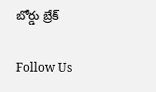బోర్డు బ్రేక్

Follow Us